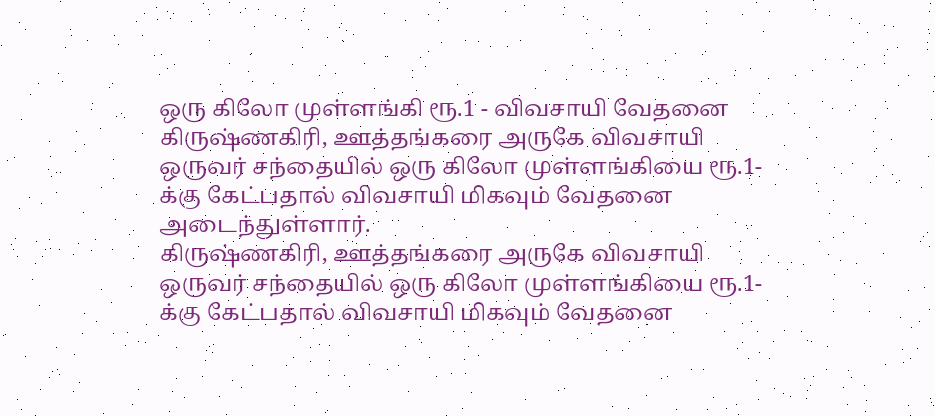ஒரு கிலோ முள்ளங்கி ரூ.1 - விவசாயி வேதனை
கிருஷ்ணகிரி, ஊத்தங்கரை அருகே விவசாயி ஒருவர் சந்தையில் ஒரு கிலோ முள்ளங்கியை ரூ.1-க்கு கேட்பதால் விவசாயி மிகவும் வேதனை அடைந்துள்ளார்.
கிருஷ்ணகிரி, ஊத்தங்கரை அருகே விவசாயி ஒருவர் சந்தையில் ஒரு கிலோ முள்ளங்கியை ரூ.1-க்கு கேட்பதால் விவசாயி மிகவும் வேதனை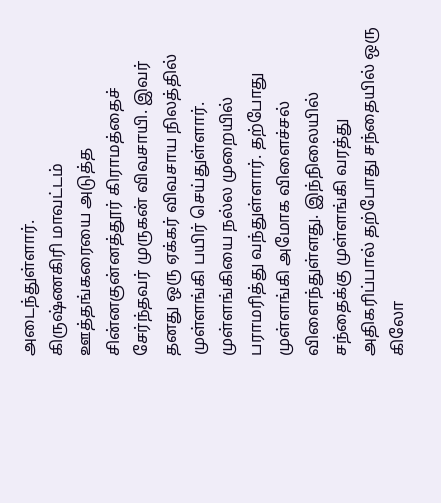அடைந்துள்ளார்.
கிருஷ்ணகிரி மாவட்டம் ஊத்தங்கரையை அடுத்த சின்னகுன்னத்தூர் கிராமத்தைச் சேர்ந்தவர் முருகன் விவசாயி. இவர் தனது ஒரு ஏக்கர் விவசாய நிலத்தில் முள்ளங்கி பயிர் செய்துள்ளார்.
முள்ளங்கியை நல்ல முறையில் பராமரித்து வந்துள்ளார். தற்போது முள்ளங்கி அமோக விளைச்சல் விளைந்துள்ளது. இந்நிலையில் சந்தைக்கு முள்ளங்கி வரத்து அதிகரிப்பால் தற்போது சந்தையில் ஒரு கிலோ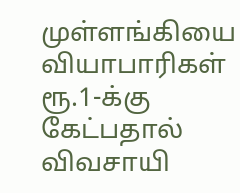முள்ளங்கியை வியாபாரிகள் ரூ.1-க்கு கேட்பதால் விவசாயி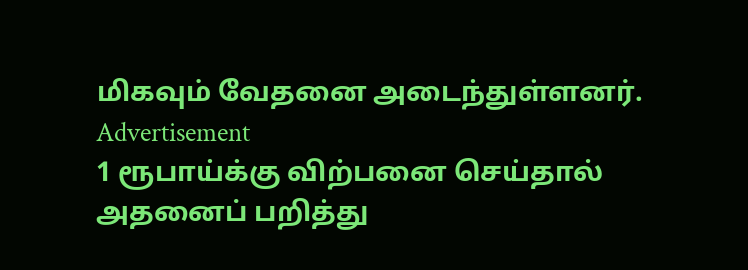மிகவும் வேதனை அடைந்துள்ளனர்.
Advertisement
1 ரூபாய்க்கு விற்பனை செய்தால் அதனைப் பறித்து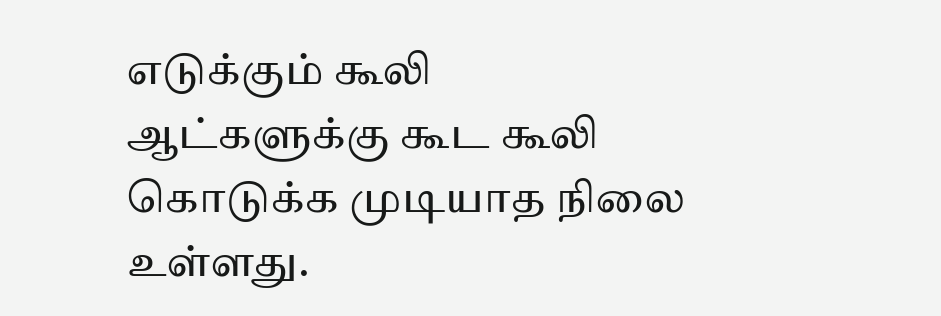எடுக்கும் கூலி ஆட்களுக்கு கூட கூலி கொடுக்க முடியாத நிலை உள்ளது.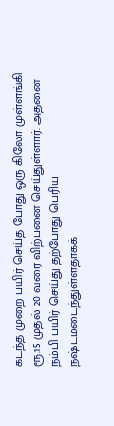கடந்த முறை பயிர் செய்த போது ஒரு கிலோ முள்ளங்கி ரூ.15 முதல் 20 வரை விற்பனை செய்துள்ளார். அதனை நம்பி பயிர் செய்து தற்போது பெரிய நஷ்டமடைந்துள்ளதாகக்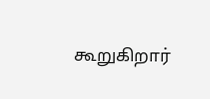கூறுகிறார்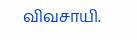விவசாயி.